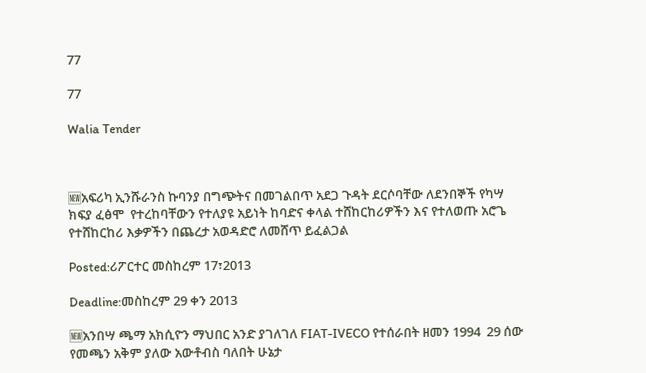77

77

Walia Tender



🆕አፍሪካ ኢንሹራንስ ኩባንያ በግጭትና በመገልበጥ አደጋ ጉዳት ደርሶባቸው ለደንበኞች የካሣ ክፍያ ፈፅሞ  የተረከባቸውን የተለያዩ አይነት ከባድና ቀላል ተሸከርከሪዎችን እና የተለወጡ አሮጌ የተሸከርከሪ እቃዎችን በጨረታ አወዳድሮ ለመሸጥ ይፈልጋል

Posted:ሪፖርተር መስከረም 17፣2013

Deadline:መስከረም 29 ቀን 2013

🆕አንበሣ ጫማ አክሲዮን ማህበር አንድ ያገለገለ FIAT-IVECO የተሰራበት ዘመን 1994  29 ሰው የመጫን አቅም ያለው አውቶብስ ባለበት ሁኔታ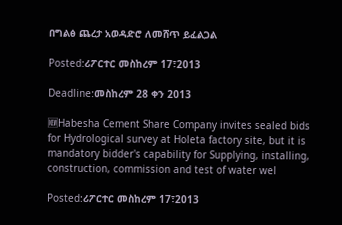በግልፅ ጨረታ አወዳድሮ ለመሸጥ ይፈልጋል

Posted:ሪፖርተር መስከረም 17፣2013

Deadline:መስከረም 28 ቀን 2013

🆕Habesha Cement Share Company invites sealed bids for Hydrological survey at Holeta factory site, but it is mandatory bidder's capability for Supplying, installing, construction, commission and test of water wel

Posted:ሪፖርተር መስከረም 17፣2013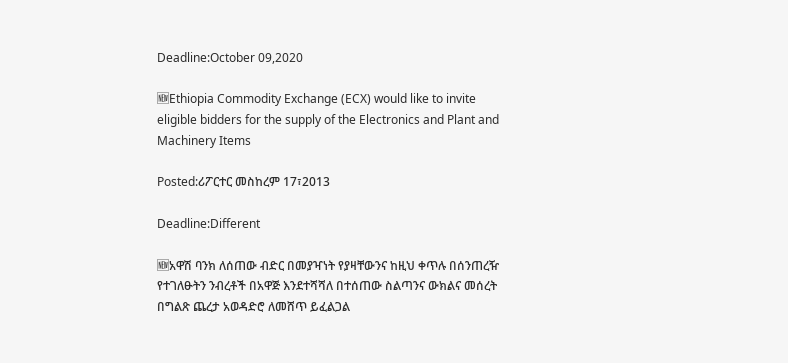Deadline:October 09,2020

🆕Ethiopia Commodity Exchange (ECX) would like to invite eligible bidders for the supply of the Electronics and Plant and Machinery Items

Posted:ሪፖርተር መስከረም 17፣2013

Deadline:Different

🆕አዋሽ ባንክ ለሰጠው ብድር በመያዣነት የያዛቸውንና ከዚህ ቀጥሉ በሰንጠረዥ የተገለፁትን ንብረቶች በአዋጅ እንደተሻሻለ በተሰጠው ስልጣንና ውክልና መሰረት በግልጽ ጨረታ አወዳድሮ ለመሸጥ ይፈልጋል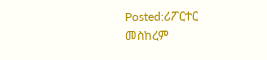Posted:ሪፖርተር መስከረም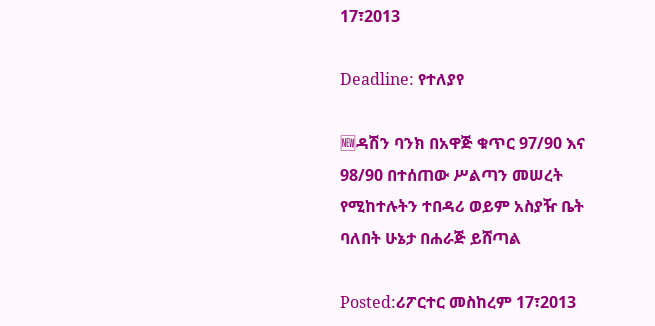17፣2013

Deadline: የተለያየ

🆕ዳሽን ባንክ በአዋጅ ቁጥር 97/90 እና 98/90 በተሰጠው ሥልጣን መሠረት የሚከተሉትን ተበዳሪ ወይም አስያዥ ቤት ባለበት ሁኔታ በሐራጅ ይሸጣል

Posted:ሪፖርተር መስከረም 17፣2013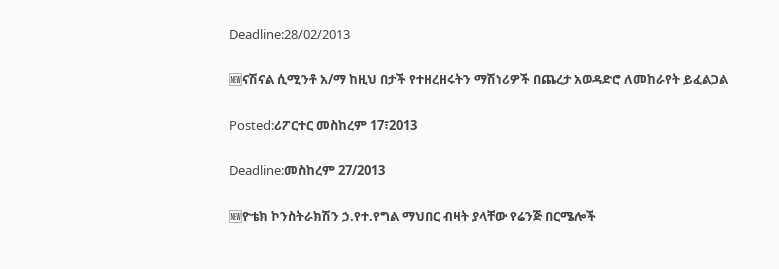Deadline:28/02/2013

🆕ናሽናል ሲሚንቶ አ/ማ ከዚህ በታች የተዘረዘሩትን ማሽነሪዎች በጨረታ አወዳድሮ ለመከራየት ይፈልጋል

Posted:ሪፖርተር መስከረም 17፣2013

Deadline:መስከረም 27/2013

🆕ዮቴክ ኮንስትራክሽን ኃ.የተ.የግል ማህበር ብዛት ያላቸው የሬንጅ በርሜሎች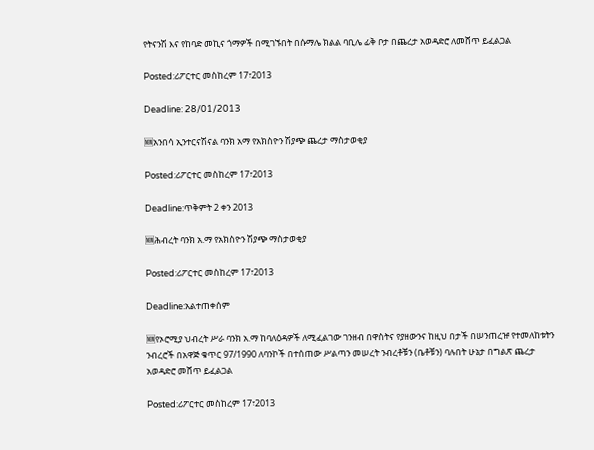የትናንሽ እና የከባድ መኪና ጎማዎች በሚገኙበት በሱማሌ ክልል ባቢሌ ፊቅ ቦታ በጨረታ አወዳድሮ ለመሸጥ ይፈልጋል

Posted:ሪፖርተር መስከረም 17፣2013

Deadline: 28/01/2013

🆕አንበሳ ኢንተርናሽናል ባንክ አማ የአክስዮን ሽያጭ ጨረታ ማስታወቂያ

Posted:ሪፖርተር መስከረም 17፣2013

Deadline:ጥቅምት 2 ቀን 2013

🆕ሕብረት ባንክ አ.ማ የአክስዮን ሽያጭ ማስታወቂያ

Posted:ሪፖርተር መስከረም 17፣2013

Deadline:አልተጠቀሰም

🆕የኦሮሚያ ህብረት ሥራ ባንክ አ.ማ ከባለዕዳዎች ለሚፈልገው ገንዘብ በዋስትና የያዘውንና ከዚህ በታች በሠንጠረዡ የተመለከቱትን ንብረሮች በአዋጅ ቁጥር 97/1990 ለባንኮች በተሰጠው ሥልጣን መሠረት ንብረቶቹን (ቤቶቹን) ባሉበት ሁኔታ በግልጽ ጨረታ አወዳድሮ መሸጥ ይፈልጋል

Posted:ሪፖርተር መስከረም 17፣2013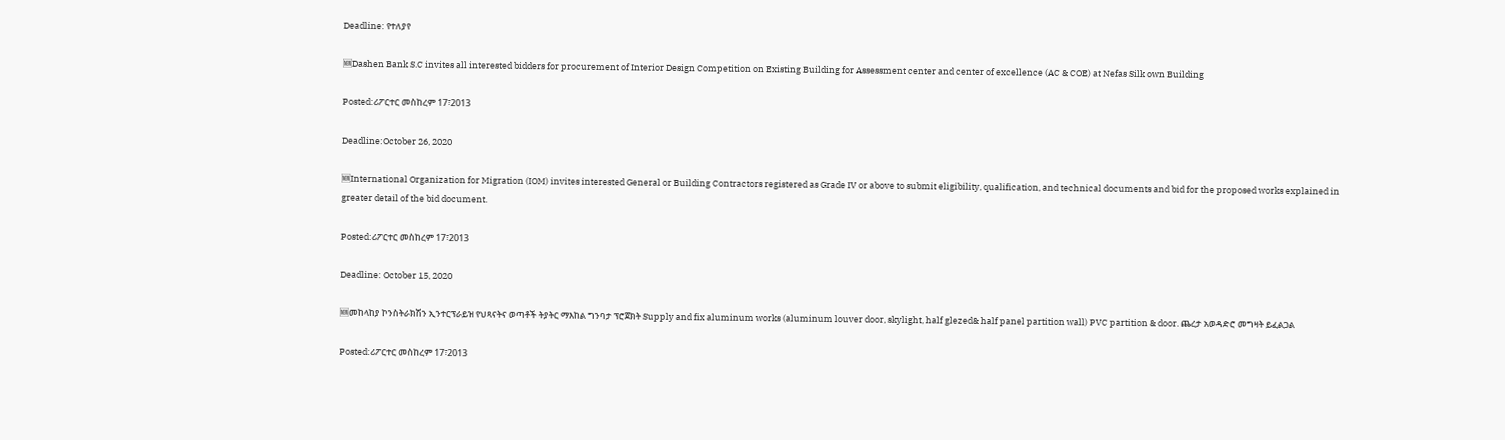Deadline: የተለያየ

🆕Dashen Bank S.C invites all interested bidders for procurement of Interior Design Competition on Existing Building for Assessment center and center of excellence (AC & COE) at Nefas Silk own Building

Posted:ሪፖርተር መስከረም 17፣2013

Deadline:October 26, 2020

🆕International Organization for Migration (IOM) invites interested General or Building Contractors registered as Grade IV or above to submit eligibility, qualification, and technical documents and bid for the proposed works explained in greater detail of the bid document.

Posted:ሪፖርተር መስከረም 17፣2013

Deadline: October 15, 2020

🆕መከላከያ ኮንስትራክሽን ኢንተርፕራይዝ የህጻናትና ወጣቶች ትያትር ማእከል ግንባታ ፕሮጀክት Supply and fix aluminum works (aluminum louver door, skylight, half glezed& half panel partition wall) PVC partition & door. ጨረታ አወዳድሮ መግዛት ይፈልጋል

Posted:ሪፖርተር መስከረም 17፣2013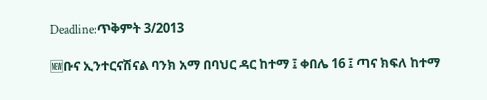Deadline:ጥቅምት 3/2013

🆕ቡና ኢንተርናሽናል ባንክ አማ በባህር ዳር ከተማ ፤ ቀበሌ 16 ፤ ጣና ክፍለ ከተማ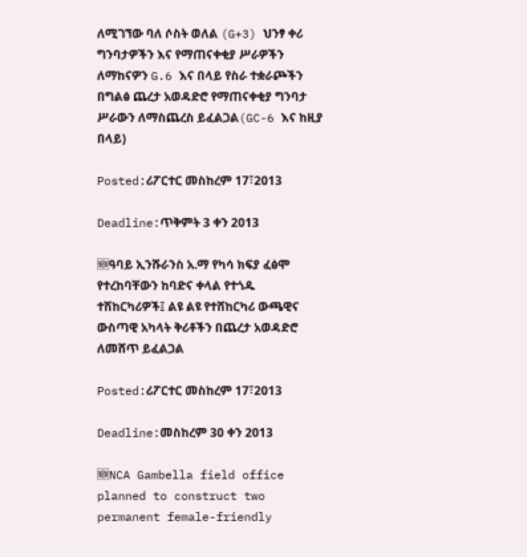ለሚገኘው ባለ ሶስት ወለል (G+3) ህንፃ ቀሪ ግንባታዎችን እና የማጠናቀቂያ ሥራዎችን ለማከናዎን G.6 እና በላይ የስራ ተቋራጮችን በግልፅ ጨረታ አወዳድሮ የማጠናቀቂያ ግንባታ ሥራውን ለማስጨረስ ይፈልጋል(GC-6 እና ከዚያ በላይ)

Posted:ሪፖርተር መስከረም 17፣2013

Deadline:ጥቅምት 3 ቀን 2013

🆕ዓባይ ኢንሹራንስ አ.ማ የካሳ ክፍያ ፈፅሞ የተረከባቸውን ከባድና ቀላል የተጎዱ ተሽከርካሪዎች፤ ልዩ ልዩ የተሸከርካሪ ውጫዊና ውስጣዊ አካላት ቅሪቶችን በጨረታ አወዳድሮ ለመሸጥ ይፈልጋል

Posted:ሪፖርተር መስከረም 17፣2013

Deadline:መስከረም 30 ቀን 2013

🆕NCA Gambella field office planned to construct two permanent female-friendly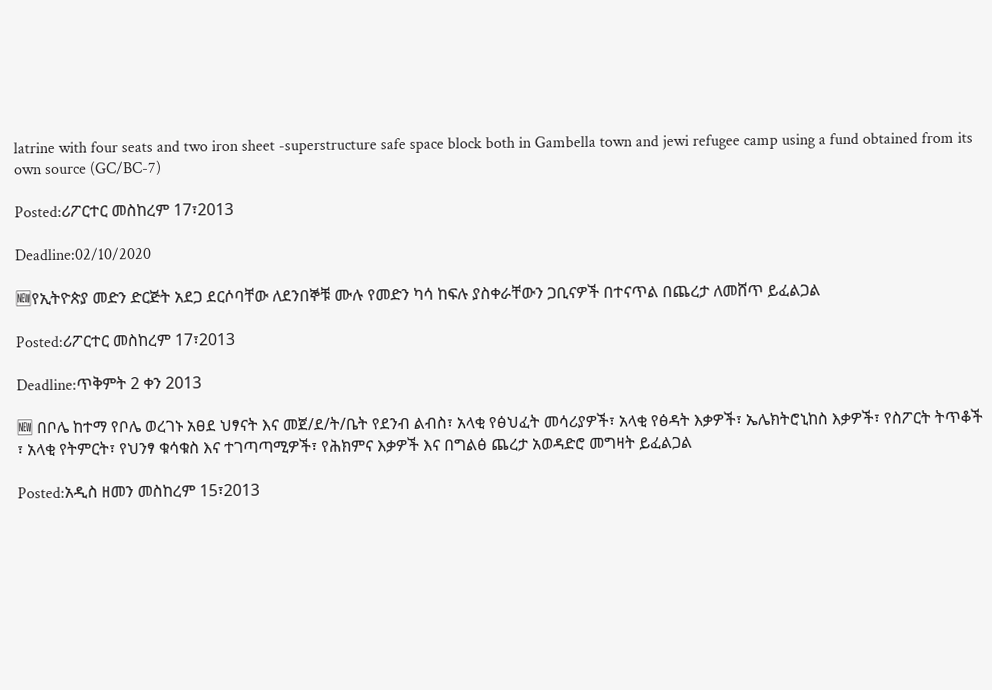latrine with four seats and two iron sheet -superstructure safe space block both in Gambella town and jewi refugee camp using a fund obtained from its own source (GC/BC-7)

Posted:ሪፖርተር መስከረም 17፣2013

Deadline:02/10/2020

🆕የኢትዮጵያ መድን ድርጅት አደጋ ደርሶባቸው ለደንበኞቹ ሙሉ የመድን ካሳ ከፍሉ ያስቀራቸውን ጋቢናዎች በተናጥል በጨረታ ለመሸጥ ይፈልጋል

Posted:ሪፖርተር መስከረም 17፣2013

Deadline:ጥቅምት 2 ቀን 2013

🆕 በቦሌ ከተማ የቦሌ ወረገኑ አፀደ ህፃናት እና መጀ/ደ/ት/ቤት የደንብ ልብስ፣ አላቂ የፅህፈት መሳሪያዎች፣ አላቂ የፅዳት እቃዎች፣ ኤሌክትሮኒከስ እቃዎች፣ የስፖርት ትጥቆች ፣ አላቂ የትምርት፣ የህንፃ ቁሳቁስ እና ተገጣጣሚዎች፣ የሕክምና እቃዎች እና በግልፅ ጨረታ አወዳድሮ መግዛት ይፈልጋል

Posted:አዲስ ዘመን መስከረም 15፣2013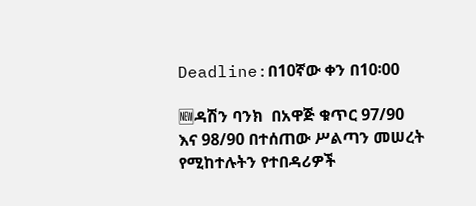Deadline:በ10ኛው ቀን በ10፡00

🆕ዳሽን ባንክ  በአዋጅ ቁጥር 97/90 እና 98/90 በተሰጠው ሥልጣን መሠረት የሚከተሉትን የተበዳሪዎች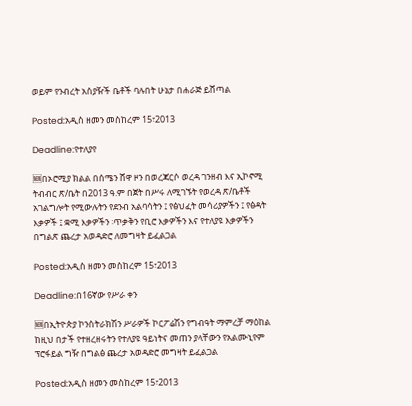ወይም የንብረት አስያዥች ቤቶች ባሉበት ሁኔታ በሐራጅ ይሸጣል

Posted:አዲስ ዘመን መስከረም 15፣2013

Deadline:የተለያየ

🆕በኦሮሚያ ክልል በሰሜን ሸዋ ዞን በወረጃርሶ ወረዳ ገንዘብ እና ኢኮኖሚ ትብብር ጽ/ቤት በ2013 ዓ.ም በጀት በሥሩ ለሚገኙት የወረዳ ጽ/ቤቶች አገልግሎት የሚውሉትን የደንብ አልባሳትን ፤ የፅህፈት መሳሪያዎችን ፤ የፅዳት እቃዎች ፤ ቋሚ እቃዎችን ፡ጥቃቅን የቢሮ እቃዎችን እና የተለያዩ እቃዎችን በግልጽ ጨረታ አወዳድሮ ለመግዛት ይፈልጋል

Posted:አዲስ ዘመን መስከረም 15፣2013

Deadline:በ16ኛው የሥራ ቀን

🆕በኢትዮጵያ ኮንስትራክሽን ሥራዎች ኮርፖሬሽን የግብዓት ማምረቻ ማዕከል ከዚህ በታች የተዘረዘሩትን የተለያዩ ዓይነትና መጠን ያላቸውን የአልሙኒየም ፕሮፋይል ግዥ በግልፅ ጨረታ አወዳድሮ መግዛት ይፈልጋል

Posted:አዲስ ዘመን መስከረም 15፣2013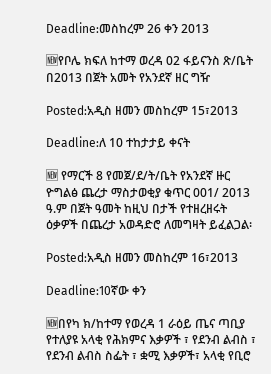Deadline:መስከረም 26 ቀን 2013

🆕የቦሌ ክፍለ ከተማ ወረዳ 02 ፋይናንስ ጽ/ቤት በ2013 በጀት አመት የአንደኛ ዘር ግዥ

Posted:አዲስ ዘመን መስከረም 15፣2013

Deadline:ለ 10 ተከታታይ ቀናት

🆕 የማርች 8 የመጀ/ደ/ት/ቤት የአንደኛ ዙር ዮግልፅ ጨረታ ማስታወቂያ ቁጥር 001/ 2013 ዓ.ም በጀት ዓመት ከዚህ በታች የተዘረዘሩት ዕቃዎች በጨረታ አወዳድሮ ለመግዛት ይፈልጋል፡

Posted:አዲስ ዘመን መስከረም 16፣2013

Deadline:10ኛው ቀን

🆕በየካ ክ/ከተማ የወረዳ 1 ራዕይ ጤና ጣቢያ የተለያዩ አላቂ የሕክምና እቃዎች ፣ የደንብ ልብስ ፣ የደንብ ልብስ ስፌት ፣ ቋሚ እቃዎች፣ አላቂ የቢሮ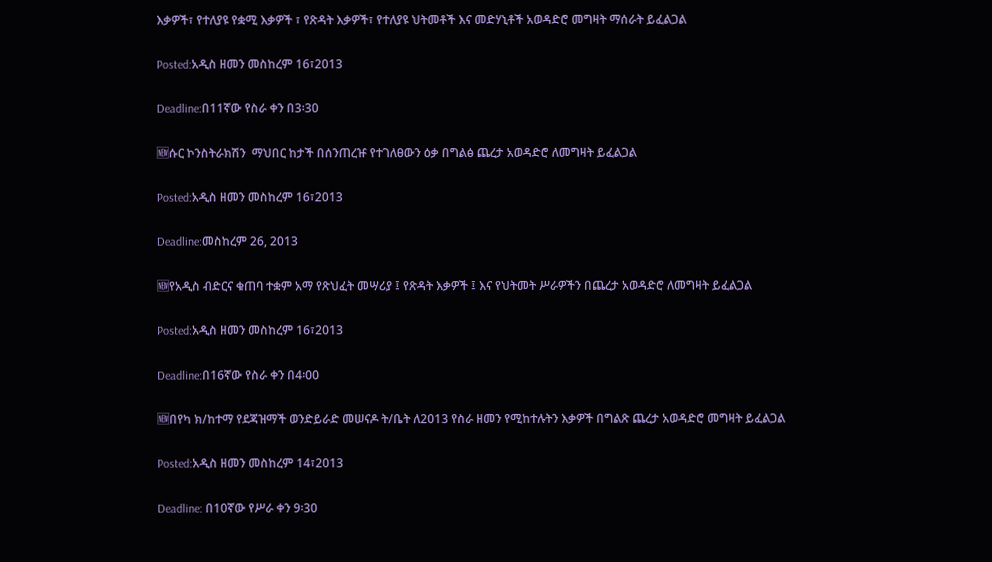እቃዎች፣ የተለያዩ የቋሚ እቃዎች ፣ የጽዳት እቃዎች፣ የተለያዩ ህትመቶች እና መድሃኒቶች አወዳድሮ መግዛት ማሰራት ይፈልጋል

Posted:አዲስ ዘመን መስከረም 16፣2013

Deadline:በ11ኛው የስራ ቀን በ3፡30

🆕ሱር ኮንስትራክሽን  ማህበር ከታች በሰንጠረዡ የተገለፀውን ዕቃ በግልፅ ጨረታ አወዳድሮ ለመግዛት ይፈልጋል

Posted:አዲስ ዘመን መስከረም 16፣2013

Deadline:መስከረም 26, 2013

🆕የአዲስ ብድርና ቁጠባ ተቋም አማ የጽህፈት መሣሪያ ፤ የጽዳት እቃዎች ፤ እና የህትመት ሥራዎችን በጨረታ አወዳድሮ ለመግዛት ይፈልጋል

Posted:አዲስ ዘመን መስከረም 16፣2013

Deadline:በ16ኛው የስራ ቀን በ4፡00

🆕በየካ ክ/ከተማ የደጃዝማች ወንድይራድ መሠናዶ ት/ቤት ለ2013 የስራ ዘመን የሚከተሉትን እቃዎች በግልጽ ጨረታ አወዳድሮ መግዛት ይፈልጋል

Posted:አዲስ ዘመን መስከረም 14፣2013

Deadline: በ10ኛው የሥራ ቀን 9፡30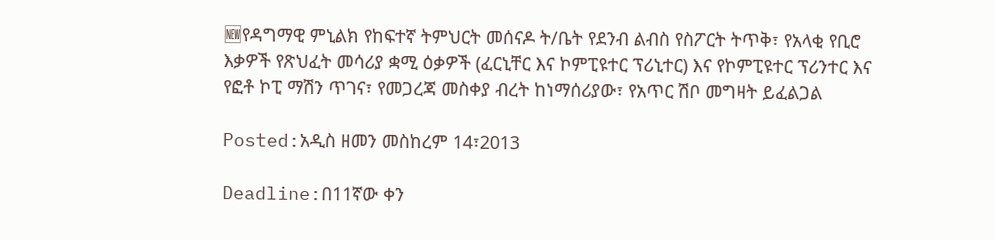🆕የዳግማዊ ምኒልክ የከፍተኛ ትምህርት መሰናዶ ት/ቤት የደንብ ልብስ የስፖርት ትጥቅ፣ የአላቂ የቢሮ እቃዎች የጽህፈት መሳሪያ ቋሚ ዕቃዎች (ፈርኒቸር እና ኮምፒዩተር ፕሪኒተር) እና የኮምፒዩተር ፕሪንተር እና የፎቶ ኮፒ ማሽን ጥገና፣ የመጋረጃ መስቀያ ብረት ከነማሰሪያው፣ የአጥር ሽቦ መግዛት ይፈልጋል

Posted:አዲስ ዘመን መስከረም 14፣2013

Deadline:በ11ኛው ቀን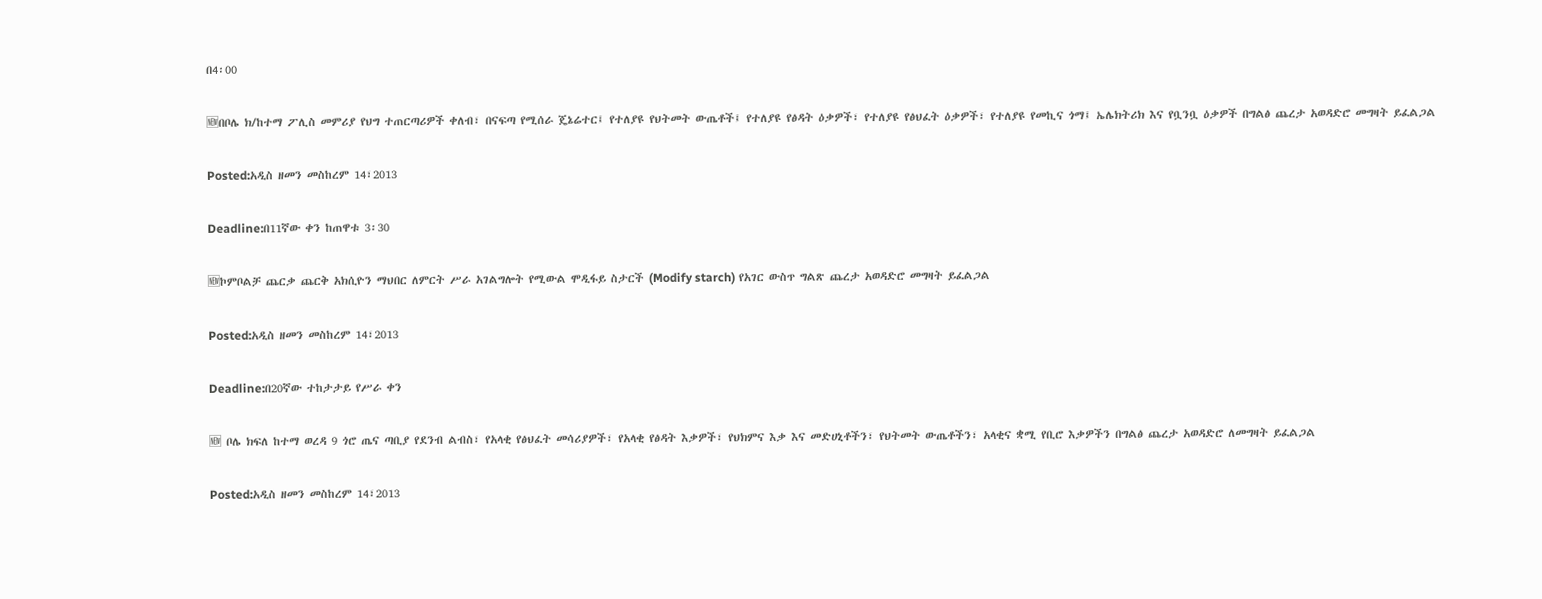በ4፡00

🆕በቦሌ ክ/ከተማ ፖሊስ መምሪያ የህግ ተጠርጣሪዎች ቀለብ፣ በናፍጣ የሚሰራ ጄኔሬተር፤ የተለያዩ የህትመት ውጤቶች፤ የተለያዩ የፅዳት ዕቃዎች፣ የተለያዩ የፅህፈት ዕቃዎች፣ የተለያዩ የመኪና ጎማ፤ ኤሌክትሪክ እና የቧንቧ ዕቃዎች በግልፅ ጨረታ አወዳድሮ መግዛት ይፈልጋል

Posted:አዲስ ዘመን መስከረም 14፣2013

Deadline:በ11ኛው ቀን ከጠዋቱ 3፡30

🆕ኮምቦልቻ ጨርቃ ጨርቅ አክሲዮን ማህበር ለምርት ሥራ አገልግሎት የሚውል ሞዲፋይ ስታርች (Modify starch) የአገር ውስጥ ግልጽ ጨረታ አወዳድሮ መግዛት ይፈልጋል

Posted:አዲስ ዘመን መስከረም 14፣2013

Deadline:በ20ኛው ተከታታይ የሥራ ቀን

🆕 ቦሌ ክፍለ ከተማ ወረዳ 9 ጎሮ ጤና ጣቢያ የደንብ ልብስ፣ የአላቂ የፅህፈት መሳሪያዎች፣ የአላቂ የፅዳት እቃዎች፣ የህክምና እቃ እና መድሀኒቶችን፣ የህትመት ውጤቶችን፣ አላቂና ቋሚ የቢሮ እቃዎችን በግልፅ ጨረታ አወዳድሮ ለመግዛት ይፈልጋል

Posted:አዲስ ዘመን መስከረም 14፣2013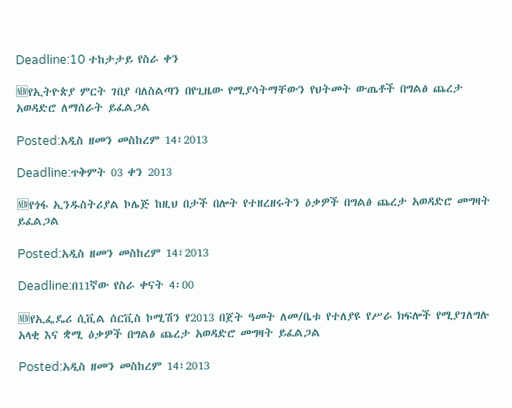Deadline:10 ተከታታይ የስራ ቀን

🆕የኢትዮጵያ ምርት ገበያ ባለስልጣን በየጊዜው የሚያሳትማቸውን የህትመት ውጤቶች በግልፅ ጨረታ አወዳድሮ ለማሰራት ይፈልጋል

Posted:አዲስ ዘመን መስከረም 14፣2013

Deadline:ጥቅምት 03 ቀን 2013

🆕የጎፋ ኢንዱስትሪያል ኮሌጅ ከዚህ በታች በሎት የተዘረዘሩትን ዕቃዎች በግልፅ ጨረታ አወዳድሮ መግዛት ይፈልጋል

Posted:አዲስ ዘመን መስከረም 14፣2013

Deadline:በ11ኛው የስራ ቀናት 4፡00

🆕የኢፌዴሪ ሲቪል ሰርቪስ ኮሚሽን የ2013 በጀት ዓመት ለመ/ቤቱ የተለያዩ የሥራ ክፍሎች የሚያገለግሉ አላቂ እና ቋሚ ዕቃዎች በግልፅ ጨረታ አወዳድሮ መግዛት ይፈልጋል

Posted:አዲስ ዘመን መስከረም 14፣2013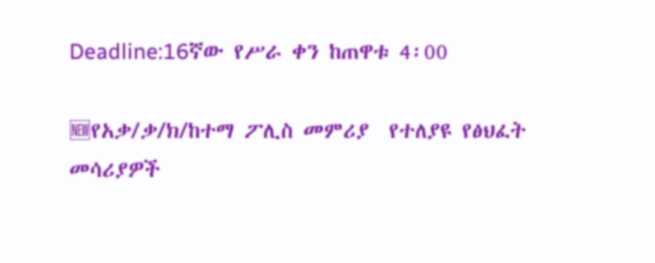Deadline:16ኛው የሥራ ቀን ከጠዋቱ 4፡00

🆕የአቃ/ቃ/ክ/ከተማ ፖሊስ መምሪያ  የተለያዩ የፅህፈት መሳሪያዎች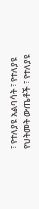፣ የተለያዩ አልባሳት ፣ የተለያዩ የህትመት ውጤቶች ፣ የተለያዩ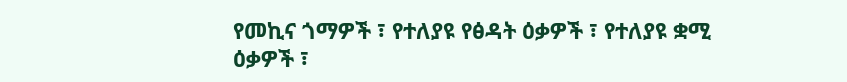የመኪና ጎማዎች ፣ የተለያዩ የፅዳት ዕቃዎች ፣ የተለያዩ ቋሚ ዕቃዎች ፣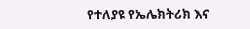የተለያዩ የኤሌክትሪክ እና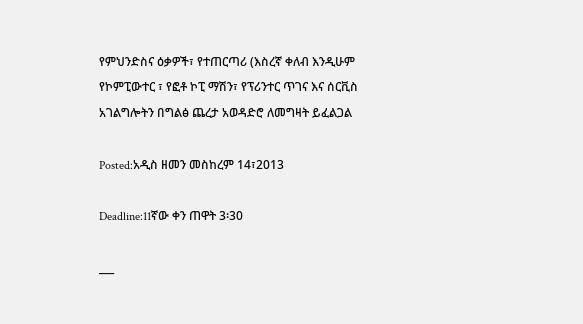የምህንድስና ዕቃዎች፣ የተጠርጣሪ (እስረኛ ቀለብ እንዲሁም የኮምፒውተር ፣ የፎቶ ኮፒ ማሽን፣ የፕሪንተር ጥገና እና ሰርቪስ አገልግሎትን በግልፅ ጨረታ አወዳድሮ ለመግዛት ይፈልጋል

Posted:አዲስ ዘመን መስከረም 14፣2013

Deadline:11ኛው ቀን ጠዋት 3፡30

___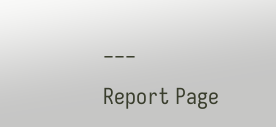___

Report Page